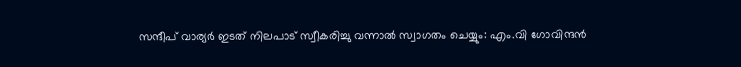സന്ദീപ് വാര്യർ ഇടത് നിലപാട് സ്വീകരിച്ചു വന്നാൽ സ്വാഗതം ചെയ്യും: എം.വി ഗോവിന്ദന്‍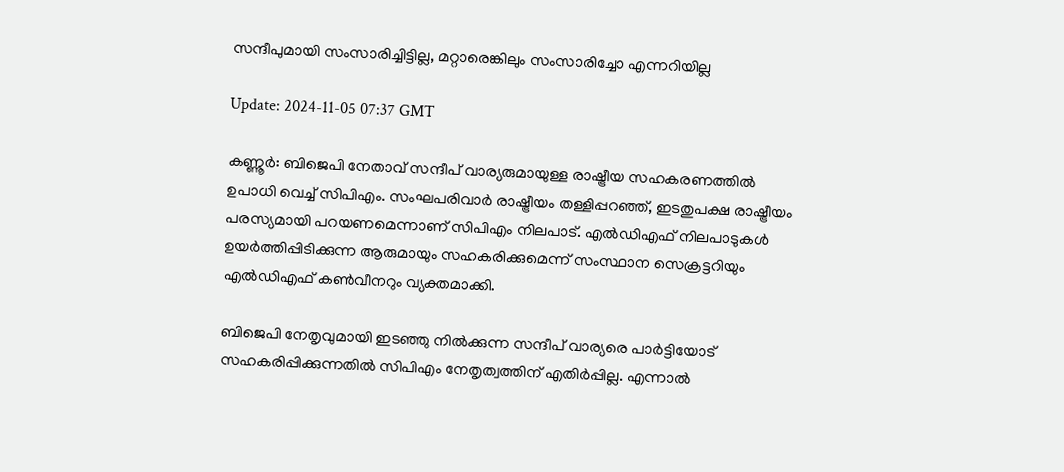സന്ദീപുമായി സംസാരിച്ചിട്ടില്ല, മറ്റാരെങ്കിലും സംസാരിച്ചോ എന്നറിയില്ല

Update: 2024-11-05 07:37 GMT

കണ്ണൂര്‍: ബിജെപി നേതാവ് സന്ദീപ് വാര്യരുമായുള്ള രാഷ്ട്രീയ സഹകരണത്തിൽ ഉപാധി വെച്ച് സിപിഎം. സംഘപരിവാർ രാഷ്ട്രീയം തള്ളിപ്പറഞ്ഞ്, ഇടതുപക്ഷ രാഷ്ട്രീയം പരസ്യമായി പറയണമെന്നാണ് സിപിഎം നിലപാട്. എൽഡിഎഫ് നിലപാടുകൾ ഉയർത്തിപ്പിടിക്കുന്ന ആരുമായും സഹകരിക്കുമെന്ന് സംസ്ഥാന സെക്രട്ടറിയും എൽഡിഎഫ് കൺവീനറും വ്യക്തമാക്കി.

ബിജെപി നേതൃവുമായി ഇടഞ്ഞു നിൽക്കുന്ന സന്ദീപ് വാര്യരെ പാർട്ടിയോട് സഹകരിപ്പിക്കുന്നതിൽ സിപിഎം നേതൃത്വത്തിന് എതിർപ്പില്ല. എന്നാൽ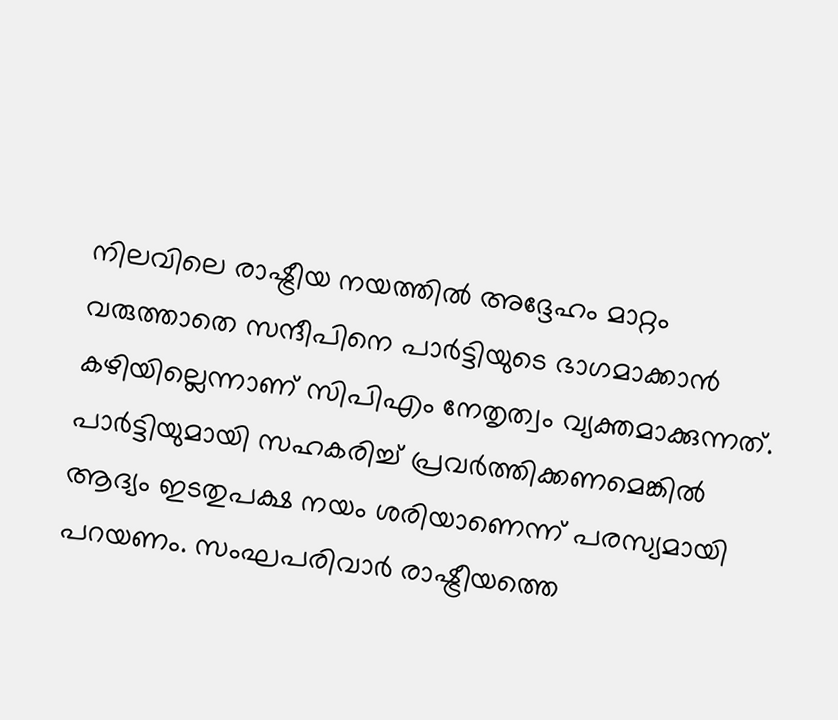നിലവിലെ രാഷ്ട്രീയ നയത്തിൽ അദ്ദേഹം മാറ്റം വരുത്താതെ സന്ദീപിനെ പാർട്ടിയുടെ ഭാഗമാക്കാൻ കഴിയില്ലെന്നാണ് സിപിഎം നേതൃത്വം വ്യക്തമാക്കുന്നത്. പാർട്ടിയുമായി സഹകരിച്ച് പ്രവർത്തിക്കണമെങ്കിൽ ആദ്യം ഇടതുപക്ഷ നയം ശരിയാണെന്ന് പരസ്യമായി പറയണം. സംഘപരിവാർ രാഷ്ട്രീയത്തെ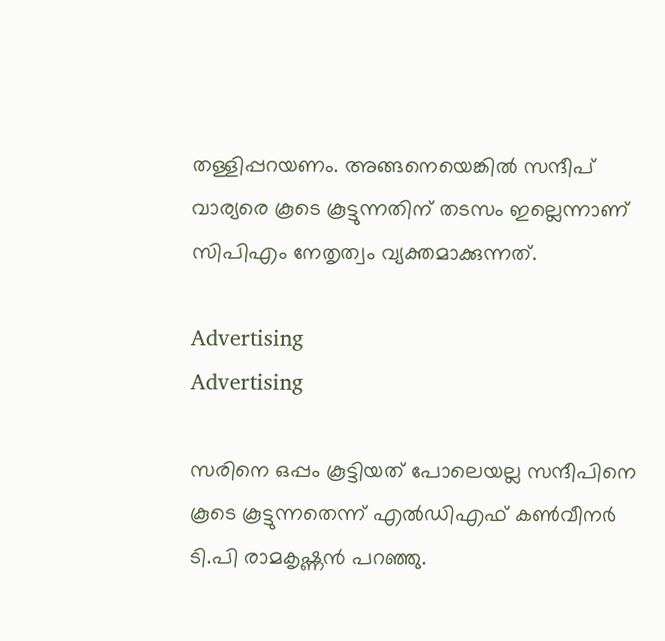തള്ളിപ്പറയണം. അങ്ങനെയെങ്കിൽ സന്ദീപ് വാര്യരെ കൂടെ കൂട്ടുന്നതിന് തടസം ഇല്ലെന്നാണ് സിപിഎം നേതൃത്വം വ്യക്തമാക്കുന്നത്.

Advertising
Advertising

സരിനെ ഒപ്പം കൂട്ടിയത് പോലെയല്ല സന്ദീപിനെ കൂടെ കൂട്ടുന്നതെന്ന് എൽഡിഎഫ് കൺവീനർ ടി.പി രാമകൃഷ്ണൻ പറഞ്ഞു.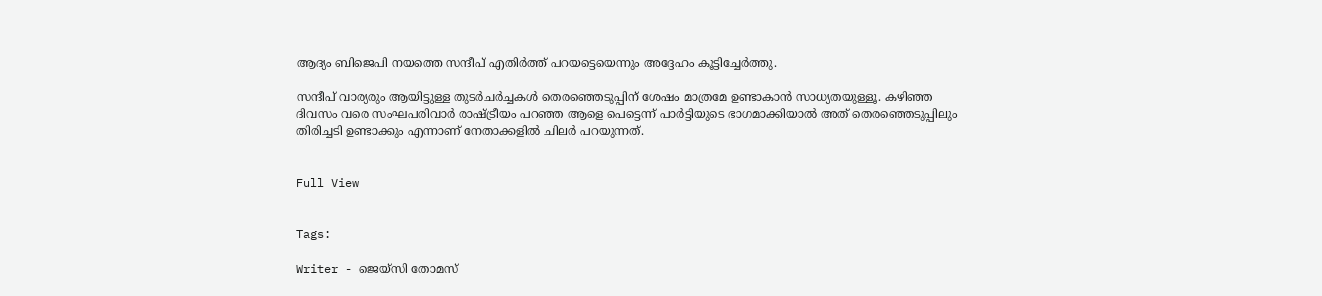ആദ്യം ബിജെപി നയത്തെ സന്ദീപ് എതിർത്ത് പറയട്ടെയെന്നും അദ്ദേഹം കൂട്ടിച്ചേര്‍ത്തു.

സന്ദീപ് വാര്യരും ആയിട്ടുള്ള തുടർചർച്ചകൾ തെരഞ്ഞെടുപ്പിന് ശേഷം മാത്രമേ ഉണ്ടാകാൻ സാധ്യതയുള്ളൂ. കഴിഞ്ഞ ദിവസം വരെ സംഘപരിവാർ രാഷ്ട്രീയം പറഞ്ഞ ആളെ പെട്ടെന്ന് പാർട്ടിയുടെ ഭാഗമാക്കിയാൽ അത് തെരഞ്ഞെടുപ്പിലും തിരിച്ചടി ഉണ്ടാക്കും എന്നാണ് നേതാക്കളിൽ ചിലർ പറയുന്നത്.


Full View


Tags:

Writer - ജെയ്സി തോമസ്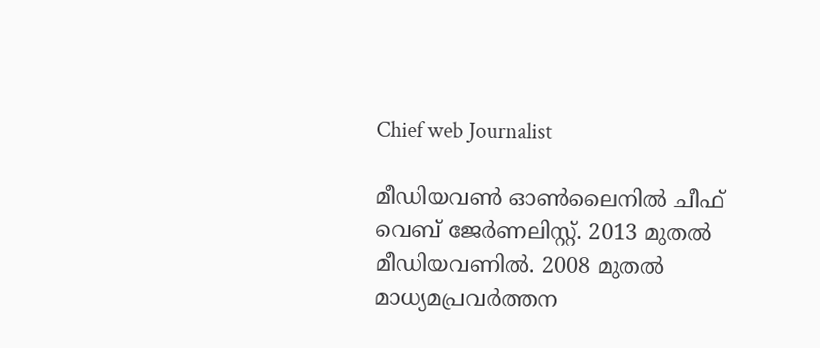Chief web Journalist

മീഡിയവൺ ഓൺലൈനിൽ ചീഫ് വെബ് ജേർണലിസ്റ്റ്. 2013 മുതൽ മീഡിയവണിൽ. 2008 മുതൽ മാധ്യമപ്രവർത്തന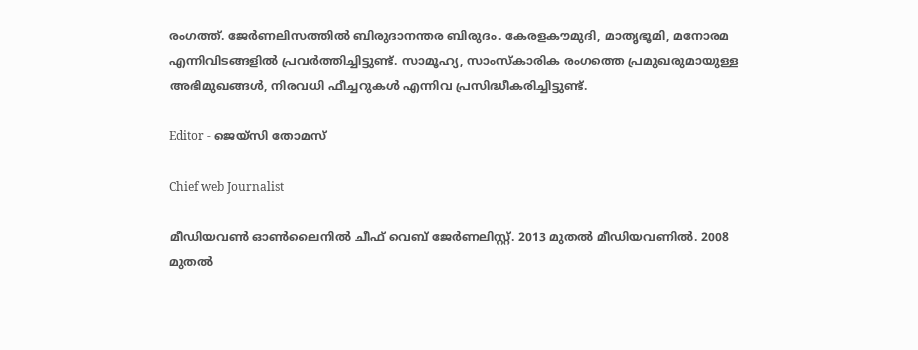രംഗത്ത്. ജേർണലിസത്തിൽ ബിരുദാനന്തര ബിരുദം. കേരളകൗമുദി, മാതൃഭൂമി, മനോരമ എന്നിവിടങ്ങളിൽ പ്രവർത്തിച്ചിട്ടുണ്ട്. സാമൂഹ്യ, സാംസ്‌കാരിക രംഗത്തെ പ്രമുഖരുമായുള്ള അഭിമുഖങ്ങൾ, നിരവധി ഫീച്ചറുകൾ എന്നിവ പ്രസിദ്ധീകരിച്ചിട്ടുണ്ട്.

Editor - ജെയ്സി തോമസ്

Chief web Journalist

മീഡിയവൺ ഓൺലൈനിൽ ചീഫ് വെബ് ജേർണലിസ്റ്റ്. 2013 മുതൽ മീഡിയവണിൽ. 2008 മുതൽ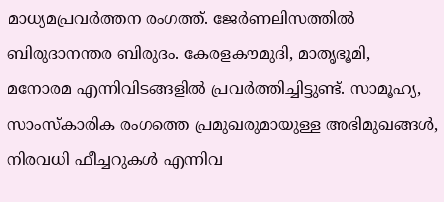മാധ്യമപ്രവർത്തന രംഗത്ത്. ജേർണലിസത്തിൽ ബിരുദാനന്തര ബിരുദം. കേരളകൗമുദി, മാതൃഭൂമി, മനോരമ എന്നിവിടങ്ങളിൽ പ്രവർത്തിച്ചിട്ടുണ്ട്. സാമൂഹ്യ, സാംസ്‌കാരിക രംഗത്തെ പ്രമുഖരുമായുള്ള അഭിമുഖങ്ങൾ, നിരവധി ഫീച്ചറുകൾ എന്നിവ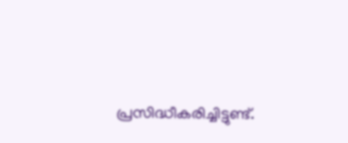പ്രസിദ്ധീകരിച്ചിട്ടുണ്ട്.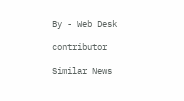By - Web Desk

contributor

Similar News